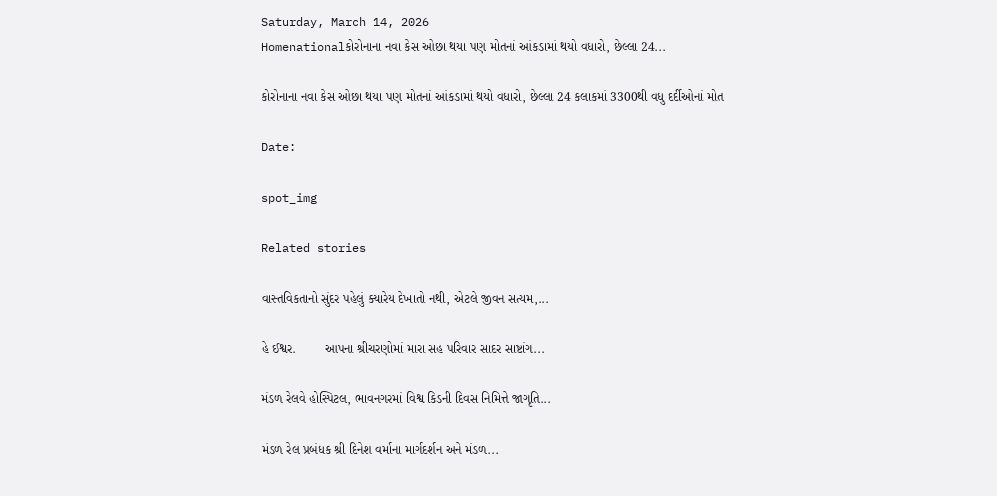Saturday, March 14, 2026
Homenationalકોરોનાના નવા કેસ ઓછા થયા પણ મોતનાં આંકડામાં થયો વધારો, છેલ્લા 24...

કોરોનાના નવા કેસ ઓછા થયા પણ મોતનાં આંકડામાં થયો વધારો, છેલ્લા 24 કલાકમાં 3300થી વધુ દર્દીઓનાં મોત

Date:

spot_img

Related stories

વાસ્તવિકતાનો સુંદર પહેલું ક્યારેય દેખાતો નથી, એટલે જીવન સત્યમ,...

હે ઈશ્વર.        આપના શ્રીચરણોમાં મારા સહ પરિવાર સાદર સાષ્ટાંગ...

મંડળ રેલવે હોસ્પિટલ, ભાવનગરમાં વિશ્વ કિડની દિવસ નિમિત્તે જાગૃતિ...

મંડળ રેલ પ્રબંધક શ્રી દિનેશ વર્માના માર્ગદર્શન અને મંડળ...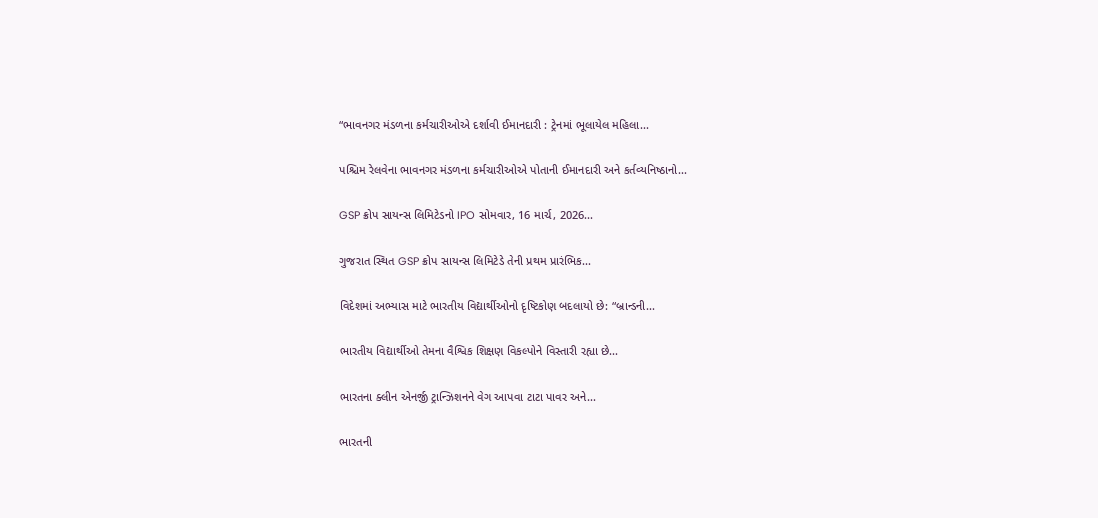“ભાવનગર મંડળના કર્મચારીઓએ દર્શાવી ઈમાનદારી : ટ્રેનમાં ભૂલાયેલ મહિલા...

પશ્ચિમ રેલવેના ભાવનગર મંડળના કર્મચારીઓએ પોતાની ઈમાનદારી અને કર્તવ્યનિષ્ઠાનો...

GSP ક્રોપ સાયન્સ લિમિટેડનો IPO સોમવાર, 16 માર્ચ, 2026...

ગુજરાત સ્થિત GSP ક્રોપ સાયન્સ લિમિટેડે તેની પ્રથમ પ્રારંભિક...

વિદેશમાં અભ્યાસ માટે ભારતીય વિદ્યાર્થીઓનો દૃષ્ટિકોણ બદલાયો છે: “બ્રાન્ડની...

ભારતીય વિદ્યાર્થીઓ તેમના વૈશ્વિક શિક્ષણ વિકલ્પોને વિસ્તારી રહ્યા છે...

ભારતના ક્લીન એનર્જી ટ્રાન્ઝિશનને વેગ આપવા ટાટા પાવર અને...

ભારતની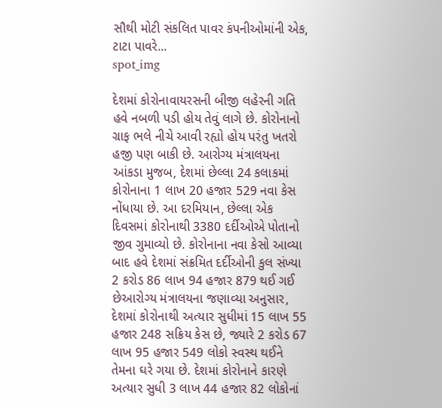સૌથી મોટી સંકલિત પાવર કંપનીઓમાંની એક, ટાટા પાવરે...
spot_img

દેશમાં કોરોનાવાયરસની બીજી લહેરની ગતિ હવે નબળી પડી હોય તેવું લાગે છે. કોરોનાનો ગ્રાફ ભલે નીચે આવી રહ્યો હોય પરંતુ ખતરો હજી પણ બાકી છે. આરોગ્ય મંત્રાલયના આંકડા મુજબ, દેશમાં છેલ્લા 24 કલાકમાં કોરોનાના 1 લાખ 20 હજાર 529 નવા કેસ નોંધાયા છે. આ દરમિયાન, છેલ્લા એક દિવસમાં કોરોનાથી 3380 દર્દીઓએ પોતાનો જીવ ગુમાવ્યો છે. કોરોનાના નવા કેસો આવ્યા બાદ હવે દેશમાં સંક્રમિત દર્દીઓની કુલ સંખ્યા 2 કરોડ 86 લાખ 94 હજાર 879 થઈ ગઈ છેઆરોગ્ય મંત્રાલયના જણાવ્યા અનુસાર, દેશમાં કોરોનાથી અત્યાર સુધીમાં 15 લાખ 55 હજાર 248 સક્રિય કેસ છે, જ્યારે 2 કરોડ 67 લાખ 95 હજાર 549 લોકો સ્વસ્થ થઈને તેમના ઘરે ગયા છે. દેશમાં કોરોનાને કારણે અત્યાર સુધી 3 લાખ 44 હજાર 82 લોકોનાં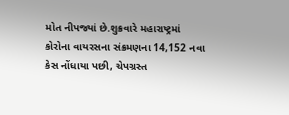મોત નીપજ્યાં છે.શુક્રવારે મહારાષ્ટ્રમાં કોરોના વાયરસના સંક્રમણના 14,152 નવા કેસ નોંધાયા પછી, ચેપગ્રસ્ત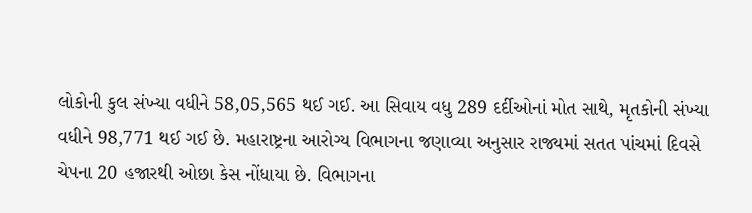લોકોની કુલ સંખ્યા વધીને 58,05,565 થઈ ગઈ. આ સિવાય વધુ 289 દર્દીઓનાં મોત સાથે, મૃતકોની સંખ્યા વધીને 98,771 થઈ ગઈ છે. મહારાષ્ટ્રના આરોગ્ય વિભાગના જણાવ્યા અનુસાર રાજ્યમાં સતત પાંચમાં દિવસે ચેપના 20 હજારથી ઓછા કેસ નોંધાયા છે. વિભાગના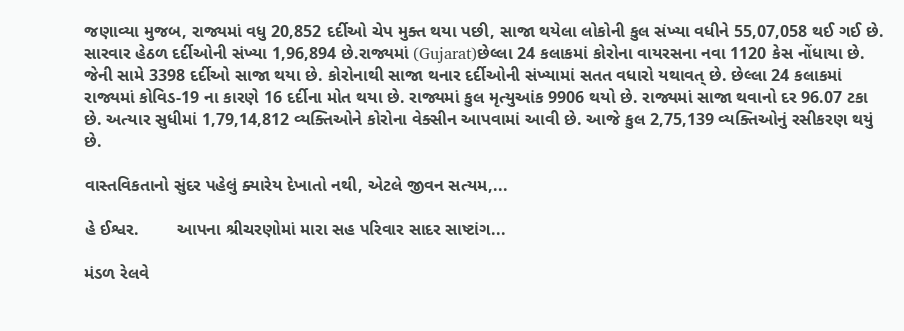જણાવ્યા મુજબ, રાજ્યમાં વધુ 20,852 દર્દીઓ ચેપ મુક્ત થયા પછી, સાજા થયેલા લોકોની કુલ સંખ્યા વધીને 55,07,058 થઈ ગઈ છે. સારવાર હેઠળ દર્દીઓની સંખ્યા 1,96,894 છે.રાજ્યમાં (Gujarat)છેલ્લા 24 કલાકમાં કોરોના વાયરસના નવા 1120 કેસ નોંધાયા છે. જેની સામે 3398 દર્દીઓ સાજા થયા છે. કોરોનાથી સાજા થનાર દર્દીઓની સંખ્યામાં સતત વધારો યથાવત્ છે. છેલ્લા 24 કલાકમાં રાજ્યમાં કોવિડ-19 ના કારણે 16 દર્દીના મોત થયા છે. રાજ્યમાં કુલ મૃત્યુઆંક 9906 થયો છે. રાજ્યમાં સાજા થવાનો દર 96.07 ટકા છે. અત્યાર સુધીમાં 1,79,14,812 વ્યક્તિઓને કોરોના વેક્સીન આપવામાં આવી છે. આજે કુલ 2,75,139 વ્યક્તિઓનું રસીકરણ થયું છે.

વાસ્તવિકતાનો સુંદર પહેલું ક્યારેય દેખાતો નથી, એટલે જીવન સત્યમ,...

હે ઈશ્વર.        આપના શ્રીચરણોમાં મારા સહ પરિવાર સાદર સાષ્ટાંગ...

મંડળ રેલવે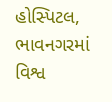હોસ્પિટલ, ભાવનગરમાં વિશ્વ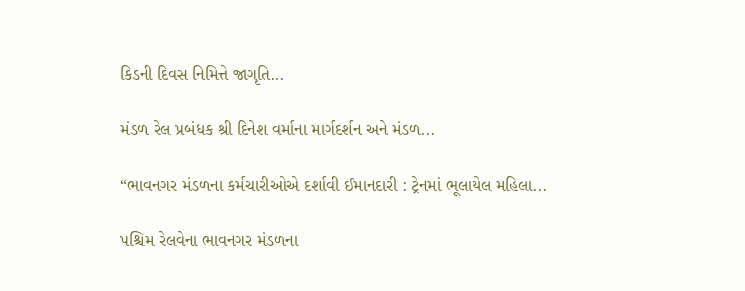કિડની દિવસ નિમિત્તે જાગૃતિ...

મંડળ રેલ પ્રબંધક શ્રી દિનેશ વર્માના માર્ગદર્શન અને મંડળ...

“ભાવનગર મંડળના કર્મચારીઓએ દર્શાવી ઈમાનદારી : ટ્રેનમાં ભૂલાયેલ મહિલા...

પશ્ચિમ રેલવેના ભાવનગર મંડળના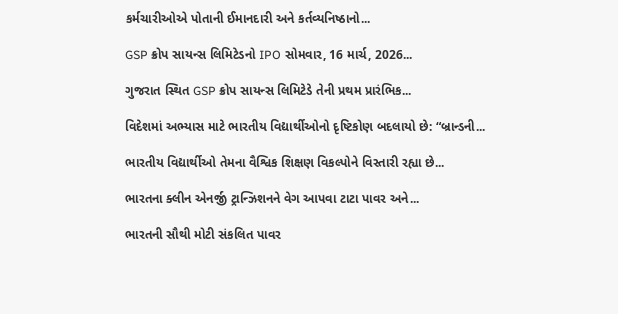કર્મચારીઓએ પોતાની ઈમાનદારી અને કર્તવ્યનિષ્ઠાનો...

GSP ક્રોપ સાયન્સ લિમિટેડનો IPO સોમવાર, 16 માર્ચ, 2026...

ગુજરાત સ્થિત GSP ક્રોપ સાયન્સ લિમિટેડે તેની પ્રથમ પ્રારંભિક...

વિદેશમાં અભ્યાસ માટે ભારતીય વિદ્યાર્થીઓનો દૃષ્ટિકોણ બદલાયો છે: “બ્રાન્ડની...

ભારતીય વિદ્યાર્થીઓ તેમના વૈશ્વિક શિક્ષણ વિકલ્પોને વિસ્તારી રહ્યા છે...

ભારતના ક્લીન એનર્જી ટ્રાન્ઝિશનને વેગ આપવા ટાટા પાવર અને...

ભારતની સૌથી મોટી સંકલિત પાવર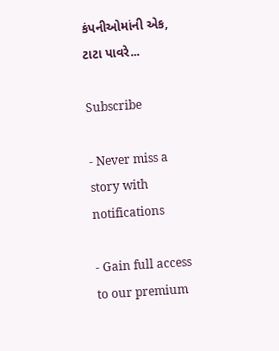કંપનીઓમાંની એક, ટાટા પાવરે...

Subscribe

- Never miss a story with notifications

- Gain full access to our premium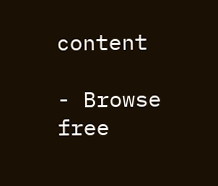content

- Browse free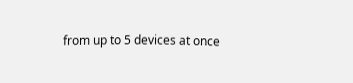from up to 5 devices at once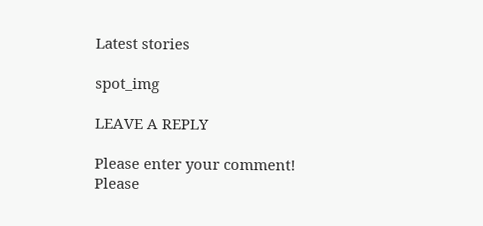Latest stories

spot_img

LEAVE A REPLY

Please enter your comment!
Please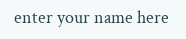enter your name here